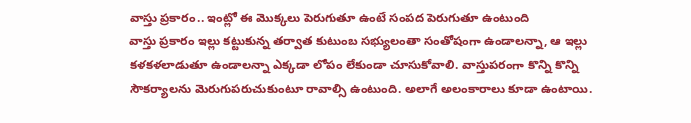వాస్తు ప్రకారం.. ఇంట్లో ఈ మొక్కలు పెరుగుతూ ఉంటే సంపద పెరుగుతూ ఉంటుంది
వాస్తు ప్రకారం ఇల్లు కట్టుకున్న తర్వాత కుటుంబ సభ్యులంతా సంతోషంగా ఉండాలన్నా, ఆ ఇల్లు కళకళలాడుతూ ఉండాలన్నా ఎక్కడా లోపం లేకుండా చూసుకోవాలి. వాస్తుపరంగా కొన్ని కొన్ని సౌకర్యాలను మెరుగుపరుచుకుంటూ రావాల్సి ఉంటుంది. అలాగే అలంకారాలు కూడా ఉంటాయి.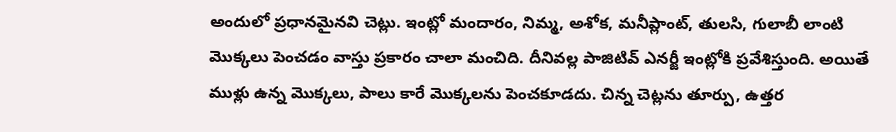అందులో ప్రధానమైనవి చెట్లు. ఇంట్లో మందారం, నిమ్మ, అశోక, మనీప్లాంట్, తులసి, గులాబీ లాంటి మొక్కలు పెంచడం వాస్తు ప్రకారం చాలా మంచిది. దీనివల్ల పాజిటివ్ ఎనర్జీ ఇంట్లోకి ప్రవేశిస్తుంది. అయితే ముళ్లు ఉన్న మొక్కలు, పాలు కారే మొక్కలను పెంచకూడదు. చిన్న చెట్లను తూర్పు, ఉత్తర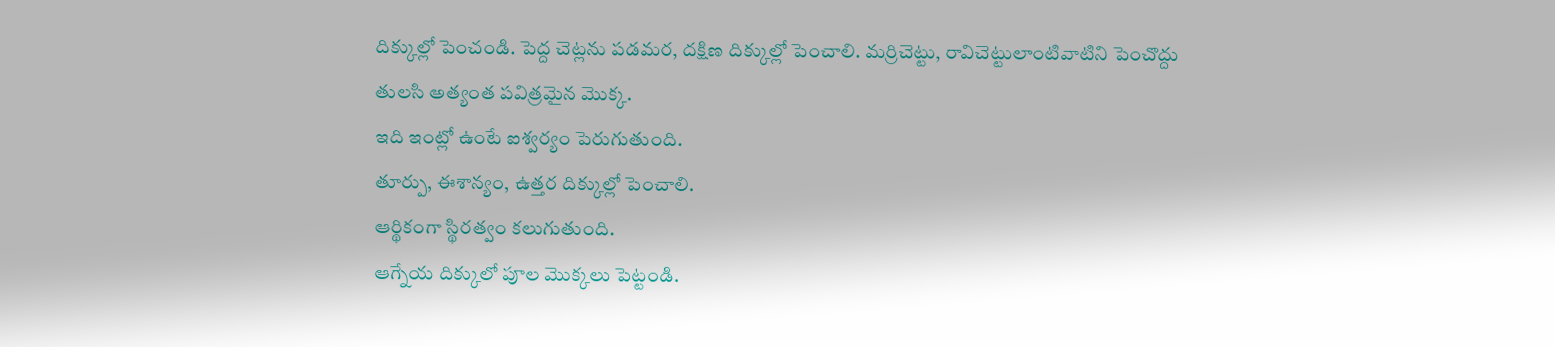దిక్కుల్లో పెంచండి. పెద్ద చెట్లను పడమర, దక్షిణ దిక్కుల్లో పెంచాలి. మర్రిచెట్టు, రావిచెట్టులాంటివాటిని పెంచొద్దు
తులసి అత్యంత పవిత్రమైన మొక్క.
ఇది ఇంట్లో ఉంటే ఐశ్వర్యం పెరుగుతుంది.
తూర్పు, ఈశాన్యం, ఉత్తర దిక్కుల్లో పెంచాలి.
ఆర్థికంగా స్థిరత్వం కలుగుతుంది.
ఆగ్నేయ దిక్కులో పూల మొక్కలు పెట్టండి.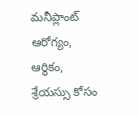మనీప్లాంట్ ఆరోగ్యం, ఆర్థికం, శ్రేయస్సు కోసం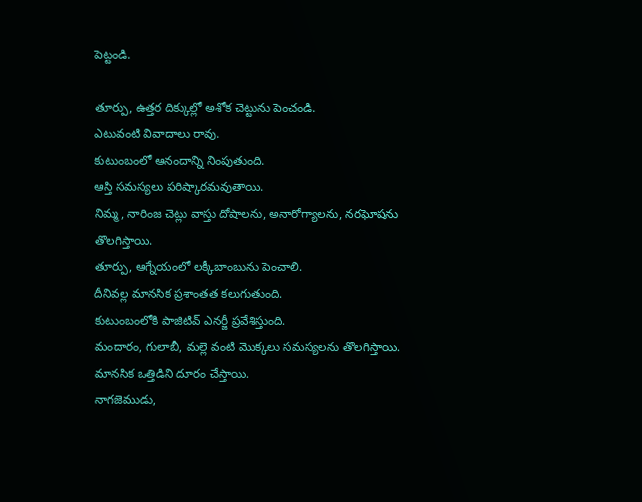పెట్టండి.

తూర్పు, ఉత్తర దిక్కుల్లో అశోక చెట్టును పెంచండి.
ఎటువంటి వివాదాలు రావు.
కుటుంబంలో ఆనందాన్ని నింపుతుంది.
ఆస్తి సమస్యలు పరిష్కారమవుతాయి.
నిమ్మ, నారింజ చెట్లు వాస్తు దోషాలను, అనారోగ్యాలను, నరఘోషను తొలగిస్తాయి.
తూర్పు, ఆగ్నేయంలో లక్కీబాంబును పెంచాలి.
దీనివల్ల మానసిక ప్రశాంతత కలుగుతుంది.
కుటుంబంలోకి పాజిటివ్ ఎనర్జీ ప్రవేశిస్తుంది.
మందారం, గులాబీ, మల్లె వంటి మొక్కలు సమస్యలను తొలగిస్తాయి.
మానసిక ఒత్తిడిని దూరం చేస్తాయి.
నాగజెముడు,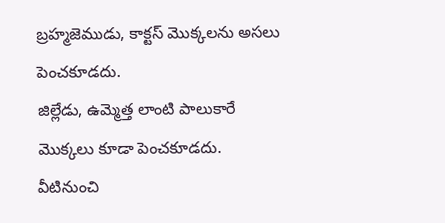బ్రహ్మజెముడు, కాక్టస్ మొక్కలను అసలు పెంచకూడదు.
జిల్లేడు, ఉమ్మెత్త లాంటి పాలుకారే మొక్కలు కూడా పెంచకూడదు.
వీటినుంచి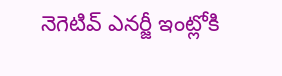నెగెటివ్ ఎనర్జీ ఇంట్లోకి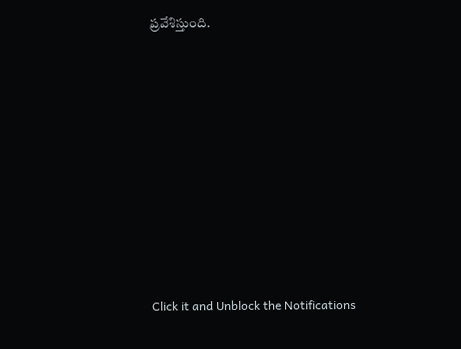ప్రవేశిస్తుంది.












Click it and Unblock the Notifications